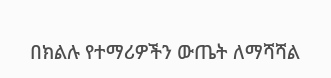በክልሉ የተማሪዎችን ውጤት ለማሻሻል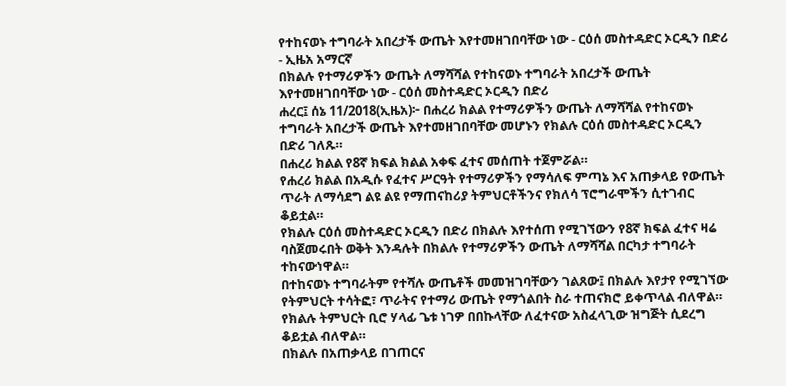የተከናወኑ ተግባራት አበረታች ውጤት እየተመዘገበባቸው ነው - ርዕሰ መስተዳድር ኦርዲን በድሪ - ኢዜአ አማርኛ
በክልሉ የተማሪዎችን ውጤት ለማሻሻል የተከናወኑ ተግባራት አበረታች ውጤት እየተመዘገበባቸው ነው - ርዕሰ መስተዳድር ኦርዲን በድሪ
ሐረር፤ ሰኔ 11/2018(ኢዜአ)፦ በሐረሪ ክልል የተማሪዎችን ውጤት ለማሻሻል የተከናወኑ ተግባራት አበረታች ውጤት እየተመዘገበባቸው መሆኑን የክልሉ ርዕሰ መስተዳድር ኦርዲን በድሪ ገለጹ።
በሐረሪ ክልል የ8ኛ ክፍል ክልል አቀፍ ፈተና መሰጠት ተጀምሯል።
የሐረሪ ክልል በአዲሱ የፈተና ሥርዓት የተማሪዎችን የማሳለፍ ምጣኔ እና አጠቃላይ የውጤት ጥራት ለማሳደግ ልዩ ልዩ የማጠናከሪያ ትምህርቶችንና የክለሳ ፕሮግራሞችን ሲተገብር ቆይቷል።
የክልሉ ርዕሰ መስተዳድር ኦርዲን በድሪ በክልሉ እየተሰጠ የሚገኘውን የ8ኛ ክፍል ፈተና ዛሬ ባስጀመሩበት ወቅት እንዳሉት በክልሉ የተማሪዎችን ውጤት ለማሻሻል በርካታ ተግባራት ተከናውነዋል።
በተከናወኑ ተግባራትም የተሻሉ ውጤቶች መመዝገባቸውን ገልጸው፤ በክልሉ እየታየ የሚገኘው የትምህርት ተሳትፎ፣ ጥራትና የተማሪ ውጤት የማጎልበት ስራ ተጠናክሮ ይቀጥላል ብለዋል።
የክልሉ ትምህርት ቢሮ ሃላፊ ጌቱ ነገዎ በበኩላቸው ለፈተናው አስፈላጊው ዝግጅት ሲደረግ ቆይቷል ብለዋል።
በክልሉ በአጠቃላይ በገጠርና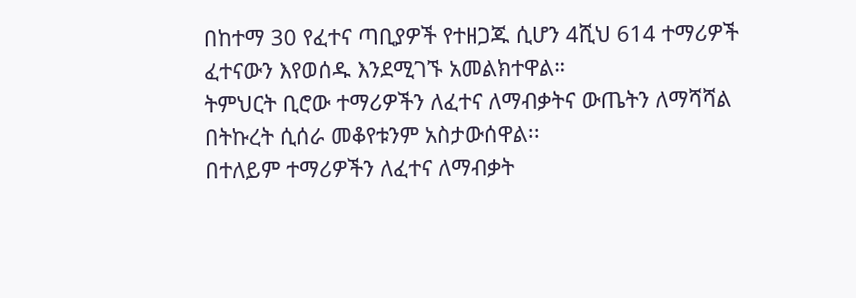በከተማ 30 የፈተና ጣቢያዎች የተዘጋጁ ሲሆን 4ሺህ 614 ተማሪዎች ፈተናውን እየወሰዱ እንደሚገኙ አመልክተዋል።
ትምህርት ቢሮው ተማሪዎችን ለፈተና ለማብቃትና ውጤትን ለማሻሻል በትኩረት ሲሰራ መቆየቱንም አስታውሰዋል፡፡
በተለይም ተማሪዎችን ለፈተና ለማብቃት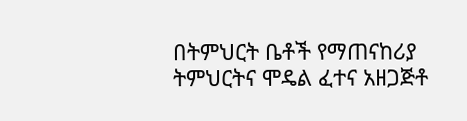በትምህርት ቤቶች የማጠናከሪያ ትምህርትና ሞዴል ፈተና አዘጋጅቶ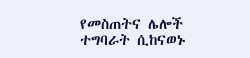የመስጠትና ሌሎች ተግባራት ሲከናወኑ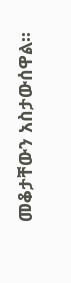መቆታቸውን አስታውሰዋል፡፡